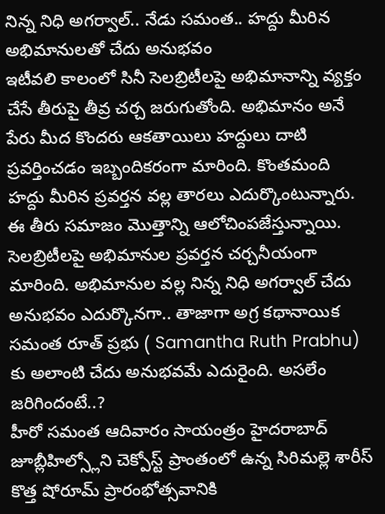నిన్న నిధి అగర్వాల్.. నేడు సమంత.. హద్దు మీరిన అభిమానులతో చేదు అనుభవం
ఇటీవలి కాలంలో సినీ సెలబ్రిటీలపై అభిమానాన్ని వ్యక్తం చేసే తీరుపై తీవ్ర చర్చ జరుగుతోంది. అభిమానం అనే పేరు మీద కొందరు ఆకతాయిలు హద్దులు దాటి ప్రవర్తించడం ఇబ్బందికరంగా మారింది. కొంతమంది హద్దు మీరిన ప్రవర్తన వల్ల తారలు ఎదుర్కొంటున్నారు. ఈ తీరు సమాజం మొత్తాన్ని ఆలోచింపజేస్తున్నాయి. సెలబ్రిటీలపై అభిమానుల ప్రవర్తన చర్చనీయంగా మారింది. అభిమానుల వల్ల నిన్న నిధి అగర్వాల్ చేదు అనుభవం ఎదుర్కొనగా.. తాజాగా అగ్ర కథానాయిక సమంత రూత్ ప్రభు ( Samantha Ruth Prabhu) కు అలాంటి చేదు అనుభవమే ఎదురైంది. అసలేం జరిగిందంటే..?
హీరో సమంత ఆదివారం సాయంత్రం హైదరాబాద్ జూబ్లీహిల్స్లోని చెక్పోస్ట్ ప్రాంతంలో ఉన్న సిరిమల్లె శారీస్ కొత్త షోరూమ్ ప్రారంభోత్సవానికి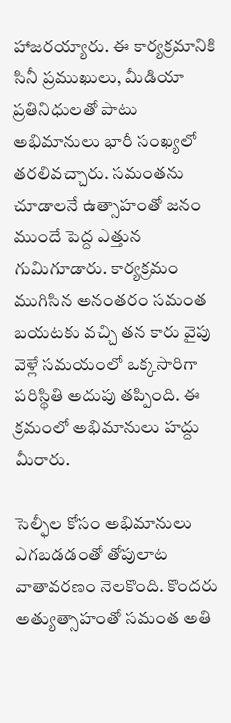హాజరయ్యారు. ఈ కార్యక్రమానికి సినీ ప్రముఖులు, మీడియా ప్రతినిధులతో పాటు అభిమానులు భారీ సంఖ్యలో తరలివచ్చారు. సమంతను చూడాలనే ఉత్సాహంతో జనం ముందే పెద్ద ఎత్తున గుమిగూడారు. కార్యక్రమం ముగిసిన అనంతరం సమంత బయటకు వచ్చి తన కారు వైపు వెళ్లే సమయంలో ఒక్కసారిగా పరిస్థితి అదుపు తప్పింది. ఈ క్రమంలో అభిమానులు హద్దు మీరారు.

సెల్ఫీల కోసం అభిమానులు ఎగబడడంతో తోపులాట వాతావరణం నెలకొంది. కొందరు అత్యుత్సాహంతో సమంత అతి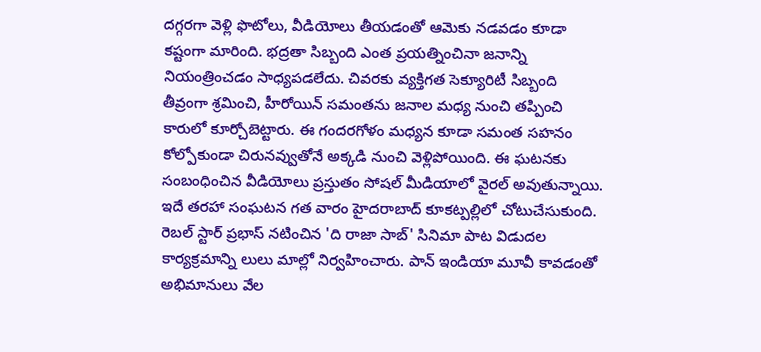దగ్గరగా వెళ్లి ఫొటోలు, వీడియోలు తీయడంతో ఆమెకు నడవడం కూడా కష్టంగా మారింది. భద్రతా సిబ్బంది ఎంత ప్రయత్నించినా జనాన్ని నియంత్రించడం సాధ్యపడలేదు. చివరకు వ్యక్తిగత సెక్యూరిటీ సిబ్బంది తీవ్రంగా శ్రమించి, హీరోయిన్ సమంతను జనాల మధ్య నుంచి తప్పించి కారులో కూర్చోబెట్టారు. ఈ గందరగోళం మధ్యన కూడా సమంత సహనం కోల్పోకుండా చిరునవ్వుతోనే అక్కడి నుంచి వెళ్లిపోయింది. ఈ ఘటనకు సంబంధించిన వీడియోలు ప్రస్తుతం సోషల్ మీడియాలో వైరల్ అవుతున్నాయి.
ఇదే తరహా సంఘటన గత వారం హైదరాబాద్ కూకట్పల్లిలో చోటుచేసుకుంది. రెబల్ స్టార్ ప్రభాస్ నటించిన 'ది రాజా సాబ్' సినిమా పాట విడుదల కార్యక్రమాన్ని లులు మాల్లో నిర్వహించారు. పాన్ ఇండియా మూవీ కావడంతో అభిమానులు వేల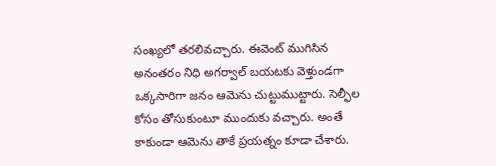సంఖ్యలో తరలివచ్చారు. ఈవెంట్ ముగిసిన అనంతరం నిధి అగర్వాల్ బయటకు వెళ్తుండగా ఒక్కసారిగా జనం ఆమెను చుట్టుముట్టారు. సెల్ఫీల కోసం తోసుకుంటూ ముందుకు వచ్చారు. అంతే కాకుండా ఆమెను తాకే ప్రయత్నం కూడా చేశారు.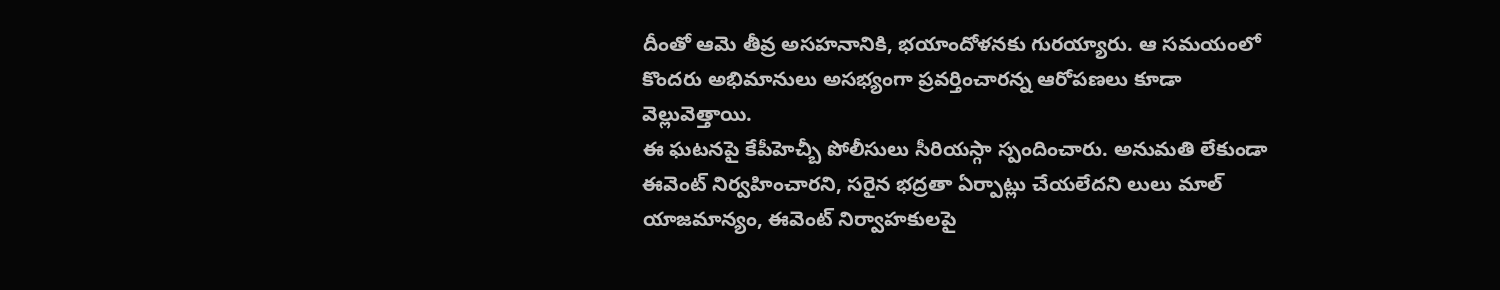దీంతో ఆమె తీవ్ర అసహనానికి, భయాందోళనకు గురయ్యారు. ఆ సమయంలో కొందరు అభిమానులు అసభ్యంగా ప్రవర్తించారన్న ఆరోపణలు కూడా వెల్లువెత్తాయి.
ఈ ఘటనపై కేపీహెచ్బీ పోలీసులు సీరియస్గా స్పందించారు. అనుమతి లేకుండా ఈవెంట్ నిర్వహించారని, సరైన భద్రతా ఏర్పాట్లు చేయలేదని లులు మాల్ యాజమాన్యం, ఈవెంట్ నిర్వాహకులపై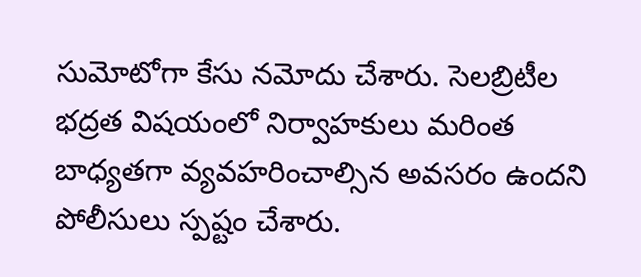సుమోటోగా కేసు నమోదు చేశారు. సెలబ్రిటీల భద్రత విషయంలో నిర్వాహకులు మరింత బాధ్యతగా వ్యవహరించాల్సిన అవసరం ఉందని పోలీసులు స్పష్టం చేశారు.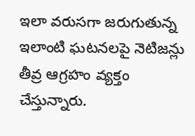ఇలా వరుసగా జరుగుతున్న ఇలాంటి ఘటనలపై నెటిజన్లు తీవ్ర ఆగ్రహం వ్యక్తం చేస్తున్నారు.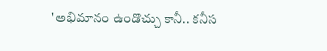'అభిమానం ఉండొచ్చు కానీ.. కనీస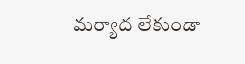మర్యాద లేకుండా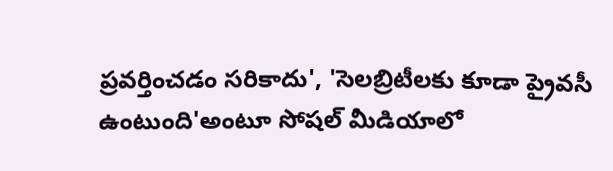ప్రవర్తించడం సరికాదు', 'సెలబ్రిటీలకు కూడా ప్రైవసీ ఉంటుంది'అంటూ సోషల్ మీడియాలో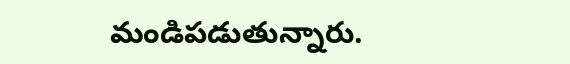మండిపడుతున్నారు.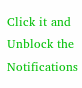Click it and Unblock the Notifications